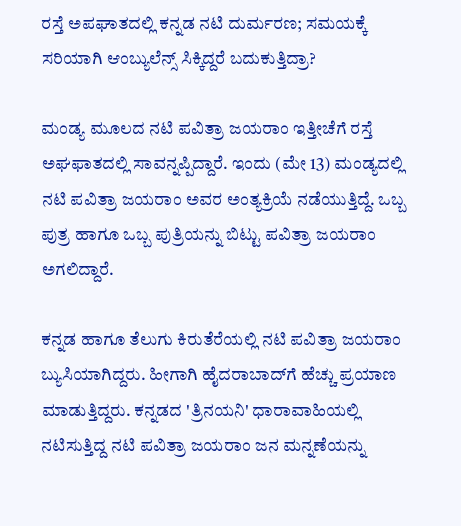ರಸ್ತೆ ಅಪಘಾತದಲ್ಲಿ ಕನ್ನಡ ನಟಿ ದುರ್ಮರಣ; ಸಮಯಕ್ಕೆ ಸರಿಯಾಗಿ ಆಂಬ್ಯುಲೆನ್ಸ್ ಸಿಕ್ಕಿದ್ದರೆ ಬದುಕುತ್ತಿದ್ರಾ?

ಮಂಡ್ಯ ಮೂಲದ ನಟಿ ಪವಿತ್ರಾ ಜಯರಾಂ ಇತ್ತೀಚೆಗೆ ರಸ್ತೆ ಅಘಫಾತದಲ್ಲಿ ಸಾವನ್ನಪ್ಪಿದ್ದಾರೆ. ಇಂದು (ಮೇ 13) ಮಂಡ್ಯದಲ್ಲಿ ನಟಿ ಪವಿತ್ರಾ ಜಯರಾಂ ಅವರ ಅಂತ್ಯಕ್ರಿಯೆ ನಡೆಯುತ್ತಿದ್ದೆ. ಒಬ್ಬ ಪುತ್ರ ಹಾಗೂ ಒಬ್ಬ ಪುತ್ರಿಯನ್ನು ಬಿಟ್ಟು ಪವಿತ್ರಾ ಜಯರಾಂ ಅಗಲಿದ್ದಾರೆ.

ಕನ್ನಡ ಹಾಗೂ ತೆಲುಗು ಕಿರುತೆರೆಯಲ್ಲಿ ನಟಿ ಪವಿತ್ರಾ ಜಯರಾಂ ಬ್ಯುಸಿಯಾಗಿದ್ದರು. ಹೀಗಾಗಿ ಹೈದರಾಬಾದ್‌ಗೆ ಹೆಚ್ಚು ಪ್ರಯಾಣ ಮಾಡುತ್ತಿದ್ದರು. ಕನ್ನಡದ 'ತ್ರಿನಯನಿ' ಧಾರಾವಾಹಿಯಲ್ಲಿ ನಟಿಸುತ್ತಿದ್ದ ನಟಿ ಪವಿತ್ರಾ ಜಯರಾಂ ಜನ ಮನ್ನಣೆಯನ್ನು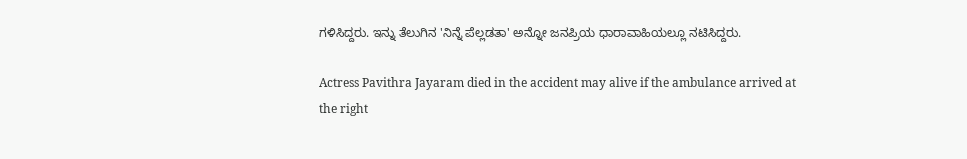ಗಳಿಸಿದ್ದರು. ಇನ್ನು ತೆಲುಗಿನ 'ನಿನ್ನೆ ಪೆಲ್ಲಡತಾ' ಅನ್ನೋ ಜನಪ್ರಿಯ ಧಾರಾವಾಹಿಯಲ್ಲೂ ನಟಿಸಿದ್ದರು.

Actress Pavithra Jayaram died in the accident may alive if the ambulance arrived at the right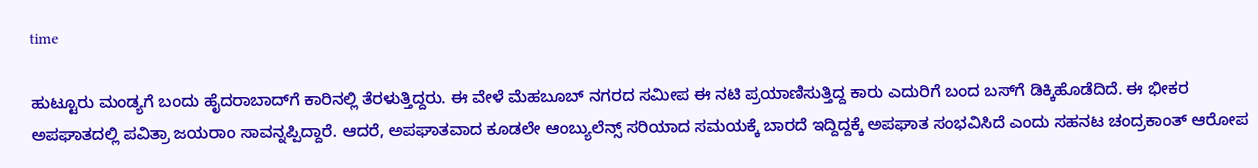time

ಹುಟ್ಟೂರು ಮಂಡ್ಯಗೆ ಬಂದು ಹೈದರಾಬಾದ್‌ಗೆ ಕಾರಿನಲ್ಲಿ ತೆರಳುತ್ತಿದ್ದರು. ಈ ವೇಳೆ ಮೆಹಬೂಬ್ ನಗರದ ಸಮೀಪ ಈ ನಟಿ ಪ್ರಯಾಣಿಸುತ್ತಿದ್ದ ಕಾರು ಎದುರಿಗೆ ಬಂದ ಬಸ್‌ಗೆ ಡಿಕ್ಕಿಹೊಡೆದಿದೆ. ಈ ಭೀಕರ ಅಪಘಾತದಲ್ಲಿ ಪವಿತ್ರಾ ಜಯರಾಂ ಸಾವನ್ನಪ್ಪಿದ್ದಾರೆ. ಆದರೆ, ಅಪಘಾತವಾದ ಕೂಡಲೇ ಆಂಬ್ಯುಲೆನ್ಸ್‌ ಸರಿಯಾದ ಸಮಯಕ್ಕೆ ಬಾರದೆ ಇದ್ದಿದ್ದಕ್ಕೆ ಅಪಘಾತ ಸಂಭವಿಸಿದೆ ಎಂದು ಸಹನಟ ಚಂದ್ರಕಾಂತ್ ಆರೋಪ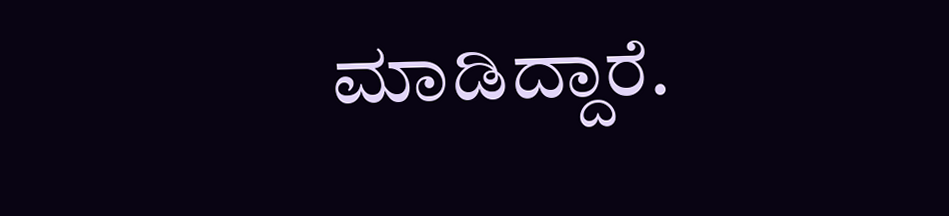ಮಾಡಿದ್ದಾರೆ.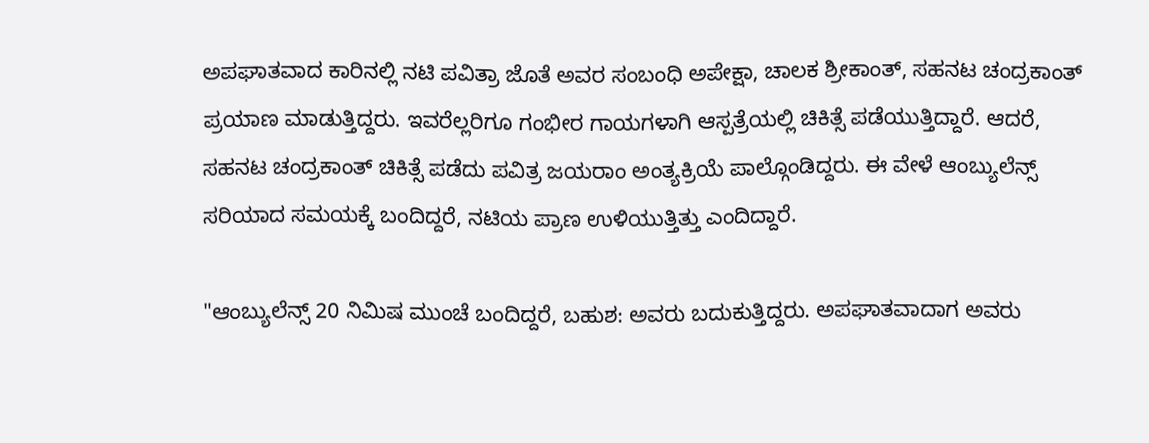ಅಪಘಾತವಾದ ಕಾರಿನಲ್ಲಿ ನಟಿ ಪವಿತ್ರಾ ಜೊತೆ ಅವರ ಸಂಬಂಧಿ ಅಪೇಕ್ಷಾ, ಚಾಲಕ ಶ್ರೀಕಾಂತ್, ಸಹನಟ ಚಂದ್ರಕಾಂತ್ ಪ್ರಯಾಣ ಮಾಡುತ್ತಿದ್ದರು. ಇವರೆಲ್ಲರಿಗೂ ಗಂಭೀರ ಗಾಯಗಳಾಗಿ ಆಸ್ಪತ್ರೆಯಲ್ಲಿ ಚಿಕಿತ್ಸೆ ಪಡೆಯುತ್ತಿದ್ದಾರೆ. ಆದರೆ, ಸಹನಟ ಚಂದ್ರಕಾಂತ್ ಚಿಕಿತ್ಸೆ ಪಡೆದು ಪವಿತ್ರ ಜಯರಾಂ ಅಂತ್ಯಕ್ರಿಯೆ ಪಾಲ್ಗೊಂಡಿದ್ದರು. ಈ ವೇಳೆ ಆಂಬ್ಯುಲೆನ್ಸ್ ಸರಿಯಾದ ಸಮಯಕ್ಕೆ ಬಂದಿದ್ದರೆ, ನಟಿಯ ಪ್ರಾಣ ಉಳಿಯುತ್ತಿತ್ತು ಎಂದಿದ್ದಾರೆ.

"ಆಂಬ್ಯುಲೆನ್ಸ್ 20 ನಿಮಿಷ ಮುಂಚೆ ಬಂದಿದ್ದರೆ, ಬಹುಶ: ಅವರು ಬದುಕುತ್ತಿದ್ದರು. ಅಪಘಾತವಾದಾಗ ಅವರು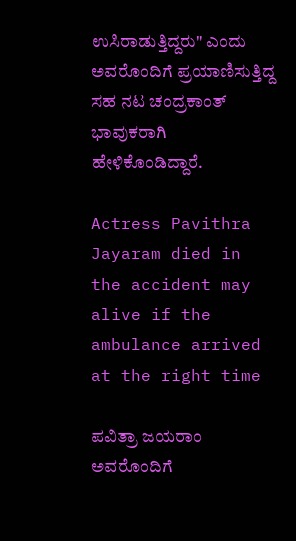ಉಸಿರಾಡುತ್ತಿದ್ದರು" ಎಂದು ಅವರೊಂದಿಗೆ ಪ್ರಯಾಣಿಸುತ್ತಿದ್ದ ಸಹ ನಟ ಚಂದ್ರಕಾಂತ್ ಭಾವುಕರಾಗಿ ಹೇಳಿಕೊಂಡಿದ್ದಾರೆ.

Actress Pavithra Jayaram died in the accident may alive if the ambulance arrived at the right time

ಪವಿತ್ರಾ ಜಯರಾಂ ಅವರೊಂದಿಗೆ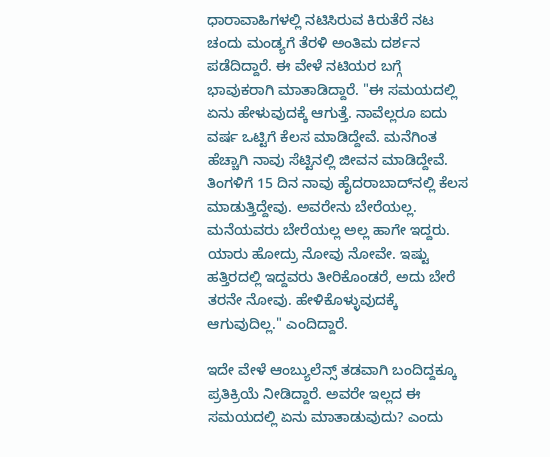ಧಾರಾವಾಹಿಗಳಲ್ಲಿ ನಟಿಸಿರುವ ಕಿರುತೆರೆ ನಟ ಚಂದು ಮಂಡ್ಯಗೆ ತೆರಳಿ ಅಂತಿಮ ದರ್ಶನ ಪಡೆದಿದ್ದಾರೆ. ಈ ವೇಳೆ ನಟಿಯರ ಬಗ್ಗೆ ಭಾವುಕರಾಗಿ ಮಾತಾಡಿದ್ದಾರೆ. "ಈ ಸಮಯದಲ್ಲಿ ಏನು ಹೇಳುವುದಕ್ಕೆ ಆಗುತ್ತೆ. ನಾವೆಲ್ಲರೂ ಐದು ವರ್ಷ ಒಟ್ಟಿಗೆ ಕೆಲಸ ಮಾಡಿದ್ದೇವೆ. ಮನೆಗಿಂತ ಹೆಚ್ಚಾಗಿ ನಾವು ಸೆಟ್ಟಿನಲ್ಲಿ ಜೀವನ ಮಾಡಿದ್ದೇವೆ. ತಿಂಗಳಿಗೆ 15 ದಿನ ನಾವು ಹೈದರಾಬಾದ್‌ನಲ್ಲಿ ಕೆಲಸ ಮಾಡುತ್ತಿದ್ದೇವು. ಅವರೇನು ಬೇರೆಯಲ್ಲ. ಮನೆಯವರು ಬೇರೆಯಲ್ಲ ಅಲ್ಲ ಹಾಗೇ ಇದ್ದರು. ಯಾರು ಹೋದ್ರು ನೋವು ನೋವೇ. ಇಷ್ಟು ಹತ್ತಿರದಲ್ಲಿ ಇದ್ದವರು ತೀರಿಕೊಂಡರೆ, ಅದು ಬೇರೆ ತರನೇ ನೋವು. ಹೇಳಿಕೊಳ್ಳುವುದಕ್ಕೆ ಆಗುವುದಿಲ್ಲ." ಎಂದಿದ್ದಾರೆ.

ಇದೇ ವೇಳೆ ಆಂಬ್ಯುಲೆನ್ಸ್ ತಡವಾಗಿ ಬಂದಿದ್ದಕ್ಕೂ ಪ್ರತಿಕ್ರಿಯೆ ನೀಡಿದ್ದಾರೆ. ಅವರೇ ಇಲ್ಲದ ಈ ಸಮಯದಲ್ಲಿ ಏನು ಮಾತಾಡುವುದು? ಎಂದು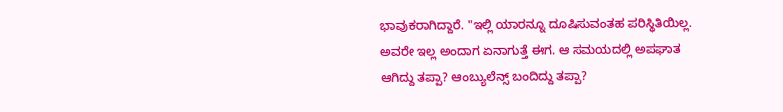ಭಾವುಕರಾಗಿದ್ದಾರೆ. "ಇಲ್ಲಿ ಯಾರನ್ನೂ ದೂಷಿಸುವಂತಹ ಪರಿಸ್ಥಿತಿಯಿಲ್ಲ. ಅವರೇ ಇಲ್ಲ ಅಂದಾಗ ಏನಾಗುತ್ತೆ ಈಗ. ಆ ಸಮಯದಲ್ಲಿ ಅಪಘಾತ ಆಗಿದ್ದು ತಪ್ಪಾ? ಆಂಬ್ಯುಲೆನ್ಸ್ ಬಂದಿದ್ದು ತಪ್ಪಾ?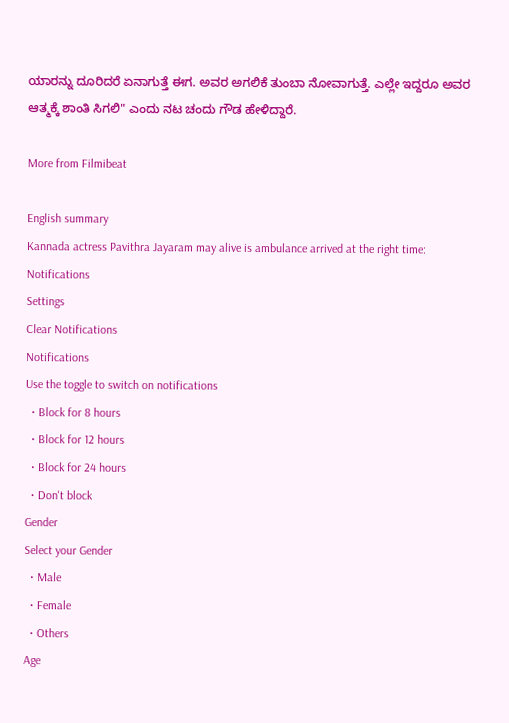ಯಾರನ್ನು ದೂರಿದರೆ ಏನಾಗುತ್ತೆ ಈಗ. ಅವರ ಅಗಲಿಕೆ ತುಂಬಾ ನೋವಾಗುತ್ತೆ. ಎಲ್ಲೇ ಇದ್ದರೂ ಅವರ ಆತ್ಮಕ್ಕೆ ಶಾಂತಿ ಸಿಗಲಿ" ಎಂದು ನಟ ಚಂದು ಗೌಡ ಹೇಳಿದ್ದಾರೆ.

More from Filmibeat

English summary
Kannada actress Pavithra Jayaram may alive is ambulance arrived at the right time:
Notifications
Settings
Clear Notifications
Notifications
Use the toggle to switch on notifications
  • Block for 8 hours
  • Block for 12 hours
  • Block for 24 hours
  • Don't block
Gender
Select your Gender
  • Male
  • Female
  • Others
Age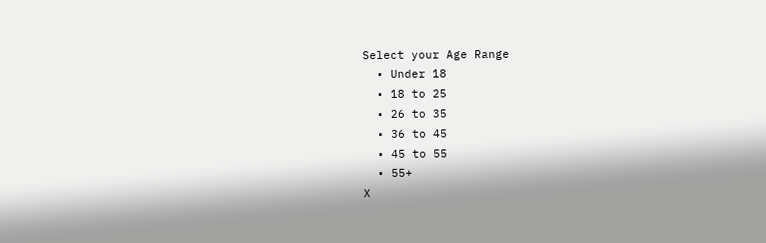Select your Age Range
  • Under 18
  • 18 to 25
  • 26 to 35
  • 36 to 45
  • 45 to 55
  • 55+
X